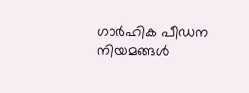ഗാർഹിക പീഡന നിയമങ്ങള്‍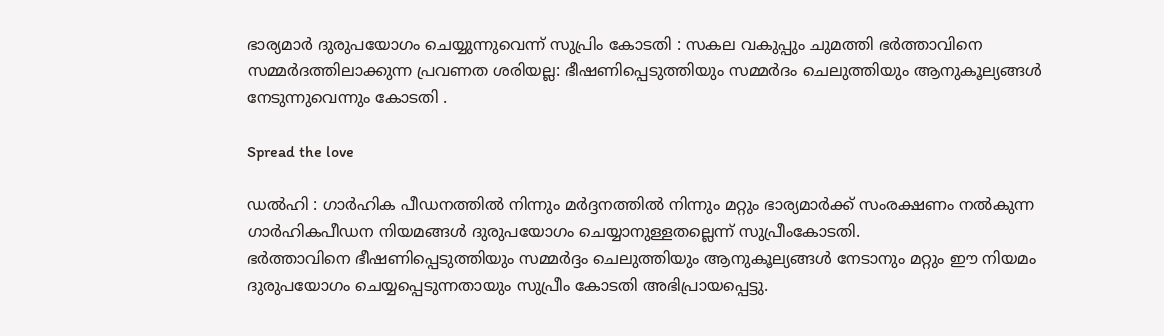ഭാര്യമാർ ദുരുപയോഗം ചെയ്യുന്നുവെന്ന് സുപ്രിം കോടതി : സകല വകുപ്പും ചുമത്തി ഭർത്താവിനെ സമ്മർദത്തിലാക്കുന്ന പ്രവണത ശരിയല്ല: ഭീഷണിപ്പെടുത്തിയും സമ്മർദം ചെലുത്തിയും ആനുകൂല്യങ്ങള്‍ നേടുന്നുവെന്നും കോടതി .

Spread the love

ഡല്‍ഹി : ഗാർഹിക പീഡനത്തില്‍ നിന്നും മർദ്ദനത്തില്‍ നിന്നും മറ്റും ഭാര്യമാർക്ക് സംരക്ഷണം നല്‍കുന്ന ഗാർഹികപീഡന നിയമങ്ങള്‍ ദുരുപയോഗം ചെയ്യാനുള്ളതല്ലെന്ന് സുപ്രീംകോടതി.
ഭർത്താവിനെ ഭീഷണിപ്പെടുത്തിയും സമ്മർദ്ദം ചെലുത്തിയും ആനുകൂല്യങ്ങള്‍ നേടാനും മറ്റും ഈ നിയമം ദുരുപയോഗം ചെയ്യപ്പെടുന്നതായും സുപ്രീം കോടതി അഭിപ്രായപ്പെട്ടു.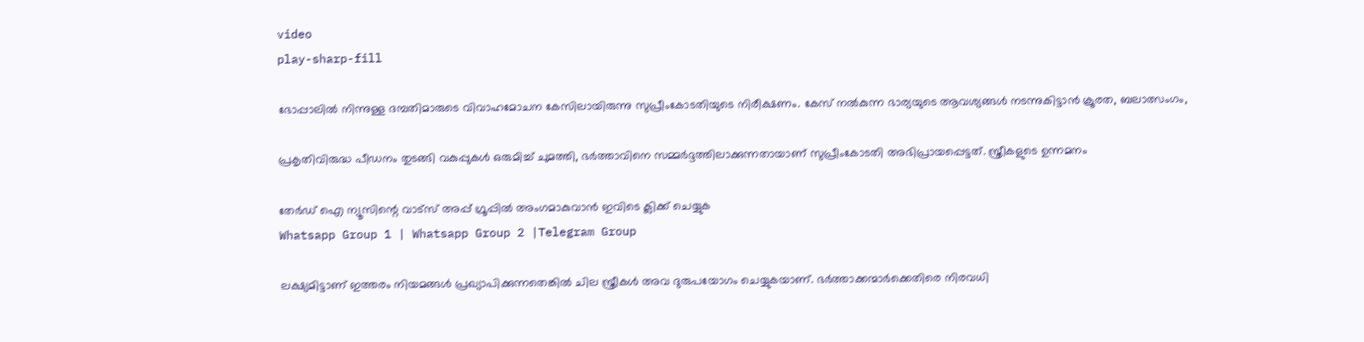video
play-sharp-fill

ഭോപ്പാലില്‍ നിന്നുള്ള ദമ്പതിമാരുടെ വിവാഹമോചന കേസിലായിരുന്നു സുപ്രീംകോടതിയുടെ നിരീക്ഷണം. കേസ് നല്‍കുന്ന ഭാര്യയുടെ ആവശ്യങ്ങള്‍ നടന്നുകിട്ടാൻ ക്രൂരത, ബലാത്സംഗം,

പ്രകൃതിവിരുദ്ധ പീഡനം തുടങ്ങി വകുപ്പുകള്‍ ഒരുമിച്ച്‌ ചുമത്തി, ഭർത്താവിനെ സമ്മർദ്ദത്തിലാക്കുന്നതായാണ് സുപ്രീംകോടതി അഭിപ്രായപ്പെട്ടത്. സ്ത്രീകളുടെ ഉന്നമനം

തേർഡ് ഐ ന്യൂസിന്റെ വാട്സ് അപ്പ് ഗ്രൂപ്പിൽ അംഗമാകുവാൻ ഇവിടെ ക്ലിക്ക് ചെയ്യുക
Whatsapp Group 1 | Whatsapp Group 2 |Telegram Group

ലക്ഷ്യമിട്ടാണ് ഇത്തരം നിയമങ്ങള്‍ പ്രഖ്യാപിക്കുന്നതെങ്കില്‍ ചില സ്ത്രീകള്‍ അവ ദുരുപയോഗം ചെയ്യുകയാണ്. ഭർത്താക്കന്മാർക്കെതിരെ നിരവധി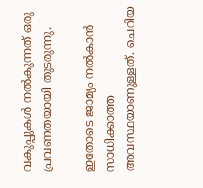വകുപ്പുകള്‍ നല്‍കുന്നത് ഒരു പ്രവണതയായി തുടരുന്നു.

ഇതോടെ ജാമ്യം നല്‍കാൻ സാധിക്കാത്ത അവസ്ഥയാണുള്ളത്. ചെറിയ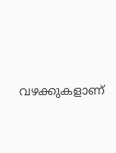വഴക്കുകളാണ്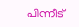പിന്നീട്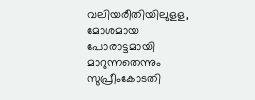വലിയരീതിയിലുളള, മോശമായ പോരാട്ടമായി മാറുന്നതെന്നും സുപ്രീംകോടതി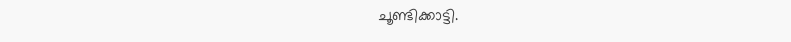ചൂണ്ടിക്കാട്ടി.